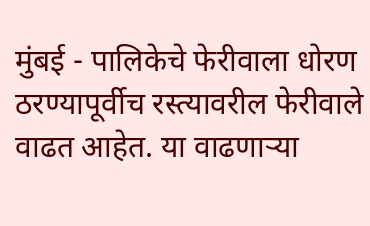मुंबई - पालिकेचे फेरीवाला धोरण ठरण्यापूर्वीच रस्त्यावरील फेरीवाले वाढत आहेत. या वाढणाऱ्या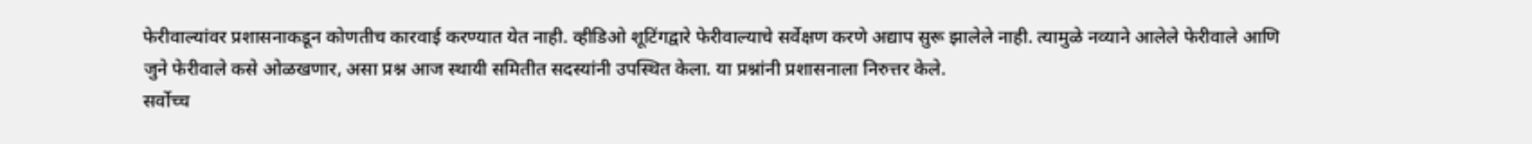फेरीवाल्यांवर प्रशासनाकडून कोणतीच कारवाई करण्यात येत नाही. व्हीडिओ शूटिंगद्वारे फेरीवाल्याचे सर्वेक्षण करणे अद्याप सुरू झालेले नाही. त्यामुळे नव्याने आलेले फेरीवाले आणि जुने फेरीवाले कसे ओळखणार, असा प्रश्न आज स्थायी समितीत सदस्यांनी उपस्थित केला. या प्रश्नांनी प्रशासनाला निरुत्तर केले.
सर्वोच्च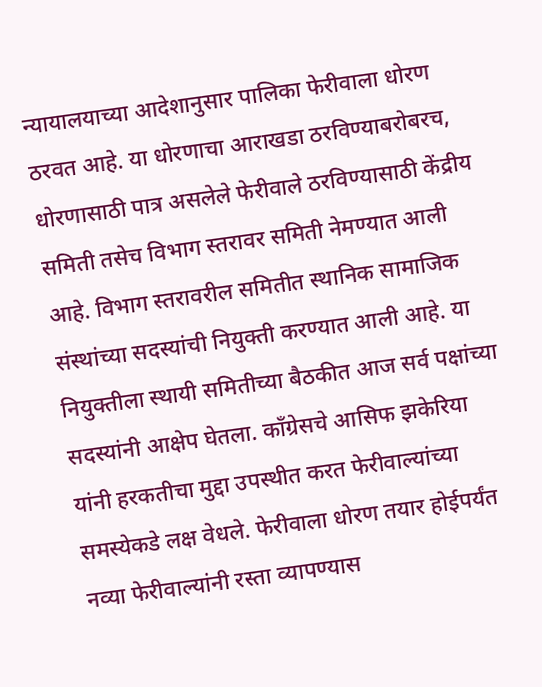न्यायालयाच्या आदेशानुसार पालिका फेरीवाला धोरण ठरवत आहे. या धोरणाचा आराखडा ठरविण्याबरोबरच, धोरणासाठी पात्र असलेले फेरीवाले ठरविण्यासाठी केंद्रीय समिती तसेच विभाग स्तरावर समिती नेमण्यात आली आहे. विभाग स्तरावरील समितीत स्थानिक सामाजिक संस्थांच्या सदस्यांची नियुक्ती करण्यात आली आहे. या नियुक्तीला स्थायी समितीच्या बैठकीत आज सर्व पक्षांच्या सदस्यांनी आक्षेप घेतला. कॉंग्रेसचे आसिफ झकेरिया यांनी हरकतीचा मुद्दा उपस्थीत करत फेरीवाल्यांच्या समस्येकडे लक्ष वेधले. फेरीवाला धोरण तयार होईपर्यंत नव्या फेरीवाल्यांनी रस्ता व्यापण्यास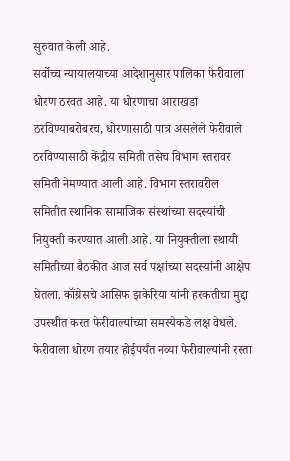सुरुवात केली आहे.
सर्वोच्च न्यायालयाच्या आदेशानुसार पालिका फेरीवाला धोरण ठरवत आहे. या धोरणाचा आराखडा ठरविण्याबरोबरच, धोरणासाठी पात्र असलेले फेरीवाले ठरविण्यासाठी केंद्रीय समिती तसेच विभाग स्तरावर समिती नेमण्यात आली आहे. विभाग स्तरावरील समितीत स्थानिक सामाजिक संस्थांच्या सदस्यांची नियुक्ती करण्यात आली आहे. या नियुक्तीला स्थायी समितीच्या बैठकीत आज सर्व पक्षांच्या सदस्यांनी आक्षेप घेतला. कॉंग्रेसचे आसिफ झकेरिया यांनी हरकतीचा मुद्दा उपस्थीत करत फेरीवाल्यांच्या समस्येकडे लक्ष वेधले. फेरीवाला धोरण तयार होईपर्यंत नव्या फेरीवाल्यांनी रस्ता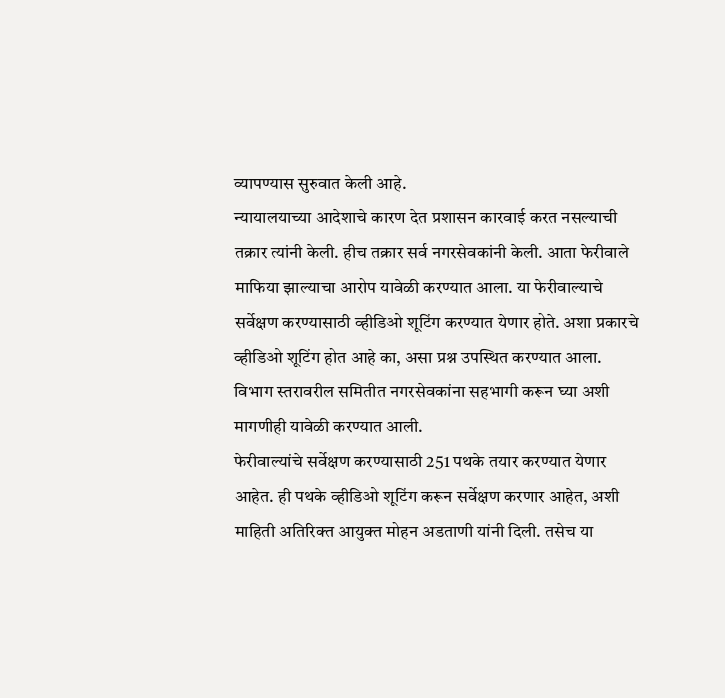व्यापण्यास सुरुवात केली आहे.
न्यायालयाच्या आदेशाचे कारण देत प्रशासन कारवाई करत नसल्याची तक्रार त्यांनी केली. हीच तक्रार सर्व नगरसेवकांनी केली. आता फेरीवाले माफिया झाल्याचा आरोप यावेळी करण्यात आला. या फेरीवाल्याचे सर्वेक्षण करण्यासाठी व्हीडिओ शूटिंग करण्यात येणार होते. अशा प्रकारचे व्हीडिओ शूटिंग होत आहे का, असा प्रश्न उपस्थित करण्यात आला. विभाग स्तरावरील समितीत नगरसेवकांना सहभागी करून घ्या अशी मागणीही यावेळी करण्यात आली.
फेरीवाल्यांचे सर्वेक्षण करण्यासाठी 251 पथके तयार करण्यात येणार आहेत. ही पथके व्हीडिओ शूटिंग करून सर्वेक्षण करणार आहेत, अशी माहिती अतिरिक्त आयुक्त मोहन अडताणी यांनी दिली. तसेच या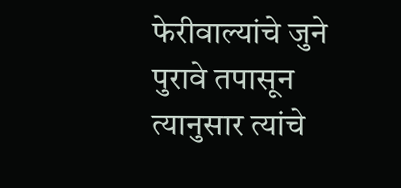फेरीवाल्यांचे जुने पुरावे तपासून त्यानुसार त्यांचे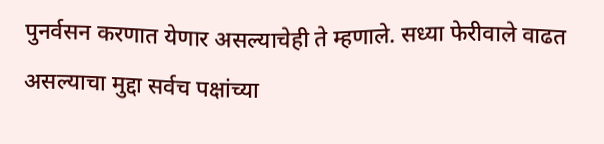पुनर्वसन करणात येणार असल्याचेही ते म्हणाले. सध्या फेरीवाले वाढत असल्याचा मुद्दा सर्वच पक्षांच्या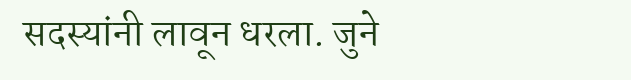सदस्यांनी लावून धरला. जुने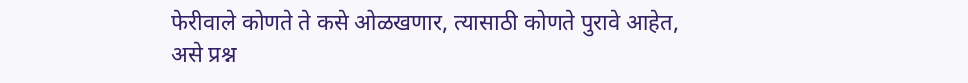फेरीवाले कोणते ते कसे ओळखणार, त्यासाठी कोणते पुरावे आहेत, असे प्रश्न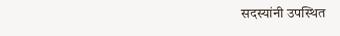सदस्यांनी उपस्थित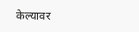केल्यावर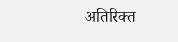अतिरिक्त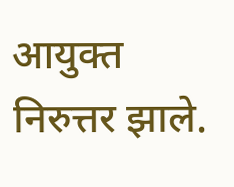आयुक्त निरुत्तर झाले.